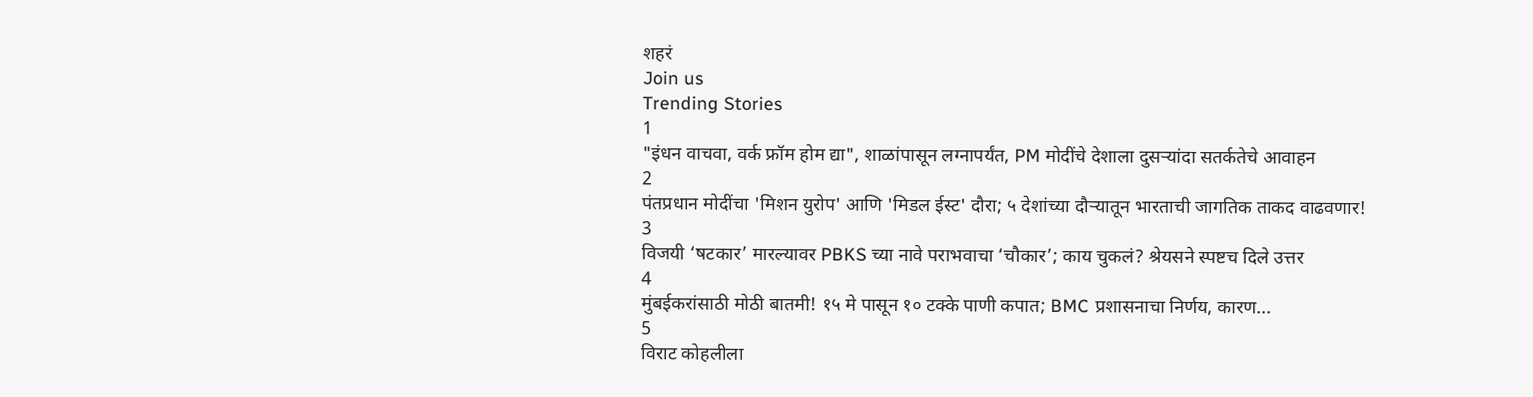शहरं
Join us
Trending Stories
1
"इंधन वाचवा, वर्क फ्रॉम होम द्या", शाळांपासून लग्नापर्यंत, PM मोदींचे देशाला दुसऱ्यांदा सतर्कतेचे आवाहन
2
पंतप्रधान मोदींचा 'मिशन युरोप' आणि 'मिडल ईस्ट' दौरा; ५ देशांच्या दौऱ्यातून भारताची जागतिक ताकद वाढवणार!
3
विजयी ‘षटकार’ मारल्यावर PBKS च्या नावे पराभवाचा ‘चौकार’; काय चुकलं? श्रेयसने स्पष्टच दिले उत्तर
4
मुंबईकरांसाठी मोठी बातमी! १५ मे पासून १० टक्के पाणी कपात; BMC प्रशासनाचा निर्णय, कारण...
5
विराट कोहलीला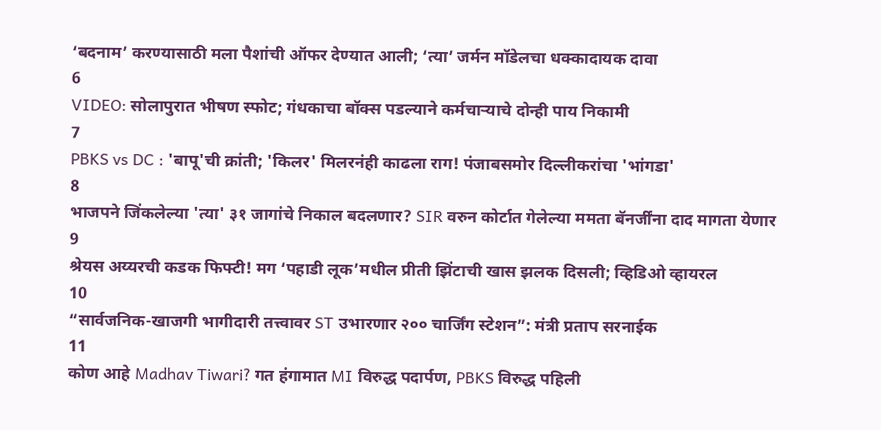‘बदनाम’ करण्यासाठी मला पैशांची ऑफर देण्यात आली; ‘त्या’ जर्मन मॉडेलचा धक्कादायक दावा
6
VIDEO: सोलापुरात भीषण स्फोट; गंधकाचा बॉक्स पडल्याने कर्मचाऱ्याचे दोन्ही पाय निकामी
7
PBKS vs DC : 'बापू'ची क्रांती; 'किलर' मिलरनंही काढला राग! पंजाबसमोर दिल्लीकरांचा 'भांगडा'
8
भाजपने जिंकलेल्या 'त्या' ३१ जागांचे निकाल बदलणार? SIR वरुन कोर्टात गेलेल्या ममता बॅनर्जींना दाद मागता येणार
9
श्रेयस अय्यरची कडक फिफ्टी! मग ‘पहाडी लूक’मधील प्रीती झिंटाची खास झलक दिसली; व्हिडिओ व्हायरल
10
“सार्वजनिक-खाजगी भागीदारी तत्त्वावर ST उभारणार २०० चार्जिंग स्टेशन”: मंत्री प्रताप सरनाईक
11
कोण आहे Madhav Tiwari? गत हंगामात MI विरुद्ध पदार्पण, PBKS विरुद्ध पहिली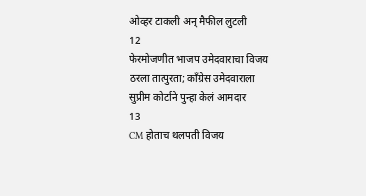ओव्हर टाकली अन् मैफील लुटली
12
फेरमोजणीत भाजप उमेदवाराचा विजय ठरला तात्पुरता; काँग्रेस उमेदवाराला सुप्रीम कोर्टाने पुन्हा केलं आमदार
13
CM होताच थलपती विजय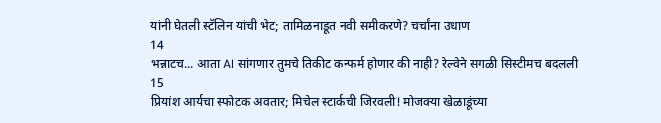यांनी घेतली स्टॅलिन यांची भेट; तामिळनाडूत नवी समीकरणे? चर्चांना उधाण
14
भन्नाटच... आता AI सांगणार तुमचे तिकीट कन्फर्म होणार की नाही? रेल्वेने सगळी सिस्टीमच बदलली
15
प्रियांश आर्यचा स्फोटक अवतार; मिचेल स्टार्कची जिरवली! मोजक्या खेळाडूंच्या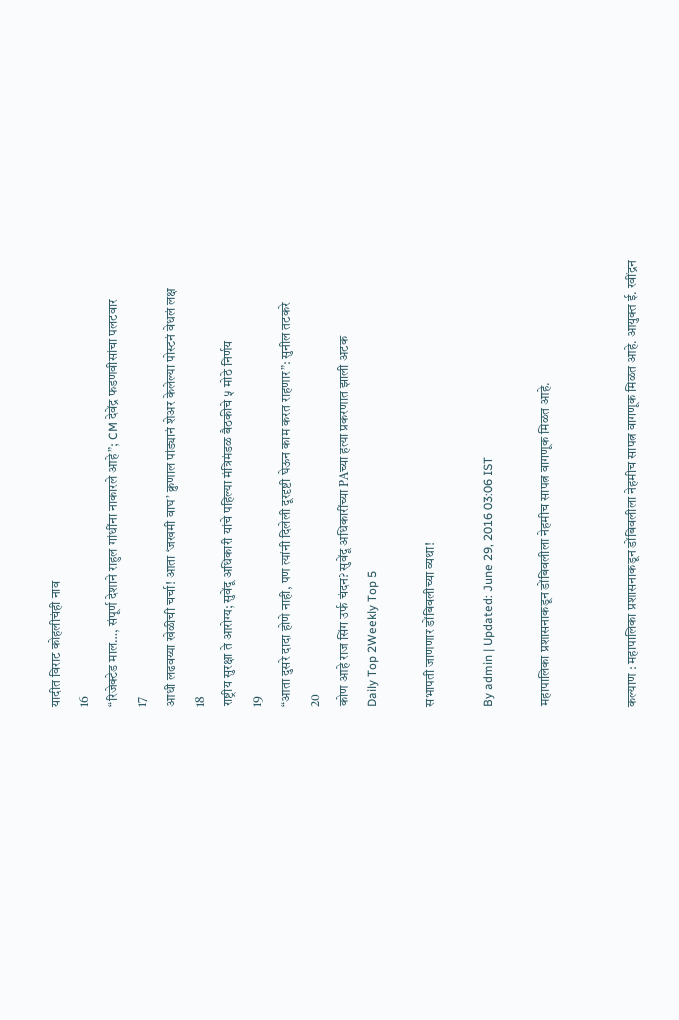यादीत विराट कोहलीचंही नाव
16
“रिजेक्टेड माल…, संपूर्ण देशाने राहुल गांधींना नाकारले आहे”; CM देवेंद्र फडणवीसांचा पलटवार
17
आधी लढवय्या खेळीची चर्चा! आता ‘जखमी वाघ’ क्रुणाल पांड्यानं शेअर केलेल्या पोस्टनं वेधलं लक्ष
18
राष्ट्रीय सुरक्षा ते आरोग्य; सुवेंदू अधिकारी यांचे पहिल्या मंत्रिमंडळ बैठकीचे ५ मोठे निर्णय
19
“आता दुसरे दादा होणे नाही, पण त्यांनी दिलेली दूरदृष्टी घेऊन काम करत राहणार”: सुनील तटकरे
20
कोण आहे राज सिंग उर्फ चंदन? सुवेंदू अधिकारींच्या PAच्या हत्या प्रकरणात झाली अटक
Daily Top 2Weekly Top 5

सभापती जाणणार डोंबिवलीच्या व्यथा!

By admin | Updated: June 29, 2016 03:06 IST

महापालिका प्रशासनाकडून डोंबिवलीला नेहमीच सापत्न वागणूक मिळत आहे.


कल्याण : महापालिका प्रशासनाकडून डोंबिवलीला नेहमीच सापत्न वागणूक मिळत आहे. आयुक्त ई. रवींद्रन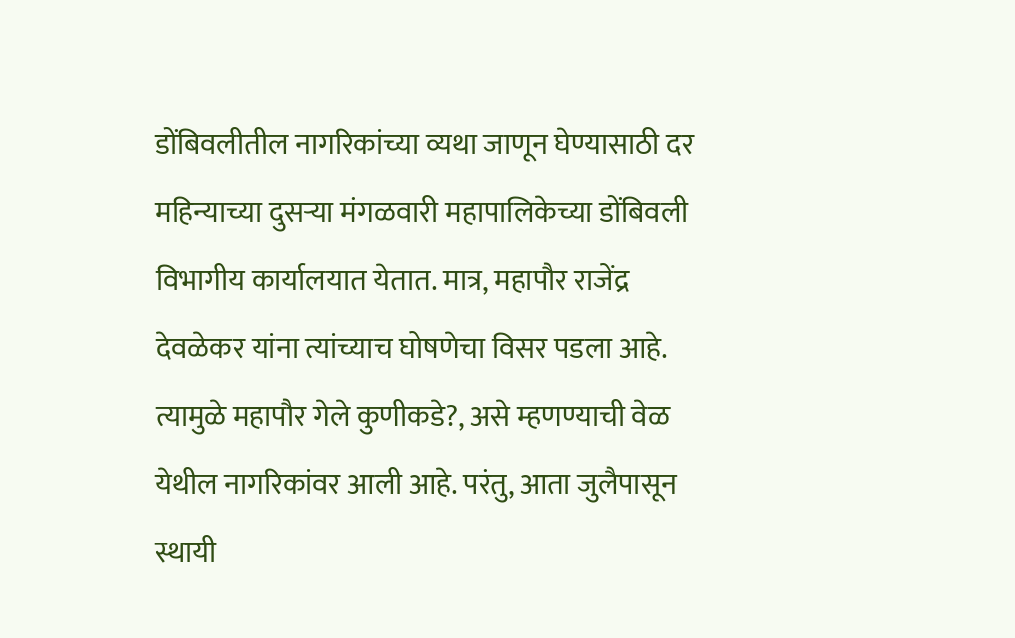डोंबिवलीतील नागरिकांच्या व्यथा जाणून घेण्यासाठी दर महिन्याच्या दुसऱ्या मंगळवारी महापालिकेच्या डोंबिवली विभागीय कार्यालयात येतात. मात्र, महापौर राजेंद्र देवळेकर यांना त्यांच्याच घोषणेचा विसर पडला आहे. त्यामुळे महापौर गेले कुणीकडे?, असे म्हणण्याची वेळ येथील नागरिकांवर आली आहे. परंतु, आता जुलैपासून स्थायी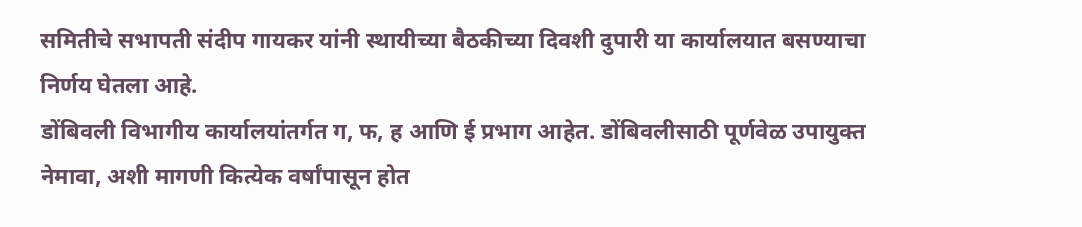समितीचे सभापती संदीप गायकर यांनी स्थायीच्या बैठकीच्या दिवशी दुपारी या कार्यालयात बसण्याचा निर्णय घेतला आहे.
डोंबिवली विभागीय कार्यालयांतर्गत ग, फ, ह आणि ई प्रभाग आहेत. डोंबिवलीसाठी पूर्णवेळ उपायुक्त नेमावा, अशी मागणी कित्येक वर्षांपासून होत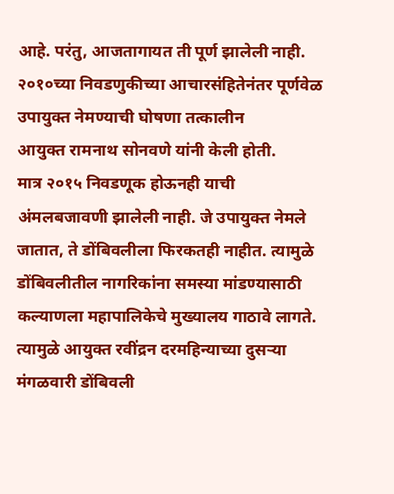आहे. परंतु, आजतागायत ती पूर्ण झालेली नाही. २०१०च्या निवडणुकीच्या आचारसंहितेनंतर पूर्णवेळ उपायुक्त नेमण्याची घोषणा तत्कालीन
आयुक्त रामनाथ सोनवणे यांनी केली होती.
मात्र २०१५ निवडणूक होऊनही याची अंमलबजावणी झालेली नाही. जे उपायुक्त नेमले जातात, ते डोंबिवलीला फिरकतही नाहीत. त्यामुळे डोंबिवलीतील नागरिकांना समस्या मांडण्यासाठी कल्याणला महापालिकेचे मुख्यालय गाठावे लागते. त्यामुळे आयुक्त रवींद्रन दरमहिन्याच्या दुसऱ्या मंगळवारी डोंबिवली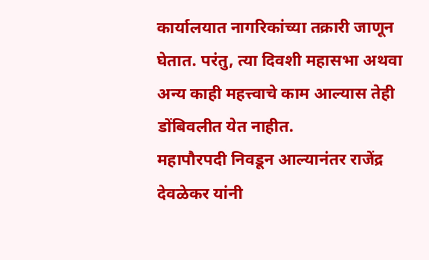कार्यालयात नागरिकांच्या तक्रारी जाणून घेतात. परंतु, त्या दिवशी महासभा अथवा अन्य काही महत्त्वाचे काम आल्यास तेही डोंबिवलीत येत नाहीत.
महापौरपदी निवडून आल्यानंतर राजेंद्र देवळेकर यांनी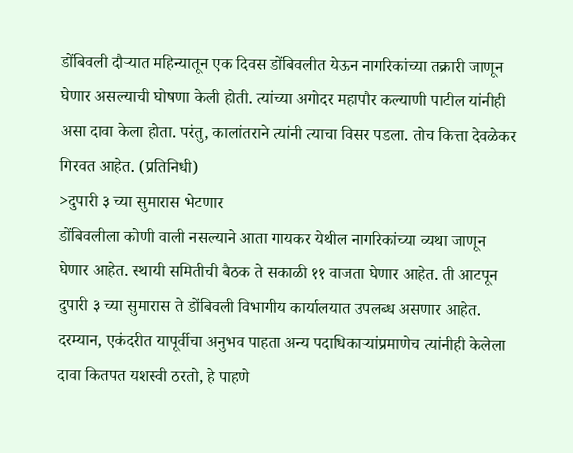डोंबिवली दौऱ्यात महिन्यातून एक दिवस डोंबिवलीत येऊन नागरिकांच्या तक्रारी जाणून घेणार असल्याची घोषणा केली होती. त्यांच्या अगोदर महापौर कल्याणी पाटील यांनीही असा दावा केला होता. परंतु, कालांतराने त्यांनी त्याचा विसर पडला. तोच कित्ता देवळेकर गिरवत आहेत. (प्रतिनिधी)
>दुपारी ३ च्या सुमारास भेटणार
डोंबिवलीला कोणी वाली नसल्याने आता गायकर येथील नागरिकांच्या व्यथा जाणून घेणार आहेत. स्थायी समितीची बैठक ते सकाळी ११ वाजता घेणार आहेत. ती आटपून दुपारी ३ च्या सुमारास ते डोंबिवली विभागीय कार्यालयात उपलब्ध असणार आहेत. दरम्यान, एकंदरीत यापूर्वीचा अनुभव पाहता अन्य पदाधिकाऱ्यांप्रमाणेच त्यांनीही केलेला दावा कितपत यशस्वी ठरतो, हे पाहणे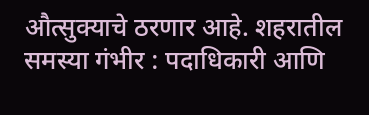औत्सुक्याचे ठरणार आहे. शहरातील समस्या गंभीर : पदाधिकारी आणि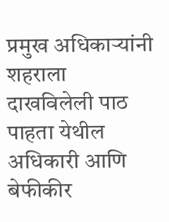प्रमुख अधिकाऱ्यांनी शहराला दाखविलेली पाठ पाहता येथील अधिकारी आणि बेफीकीर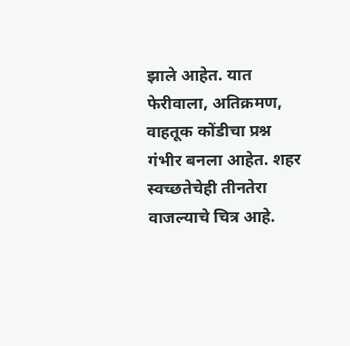झाले आहेत. यात फेरीवाला, अतिक्रमण, वाहतूक कोंडीचा प्रश्न गंभीर बनला आहेत. शहर स्वच्छतेचेही तीनतेरा वाजल्याचे चित्र आहे.